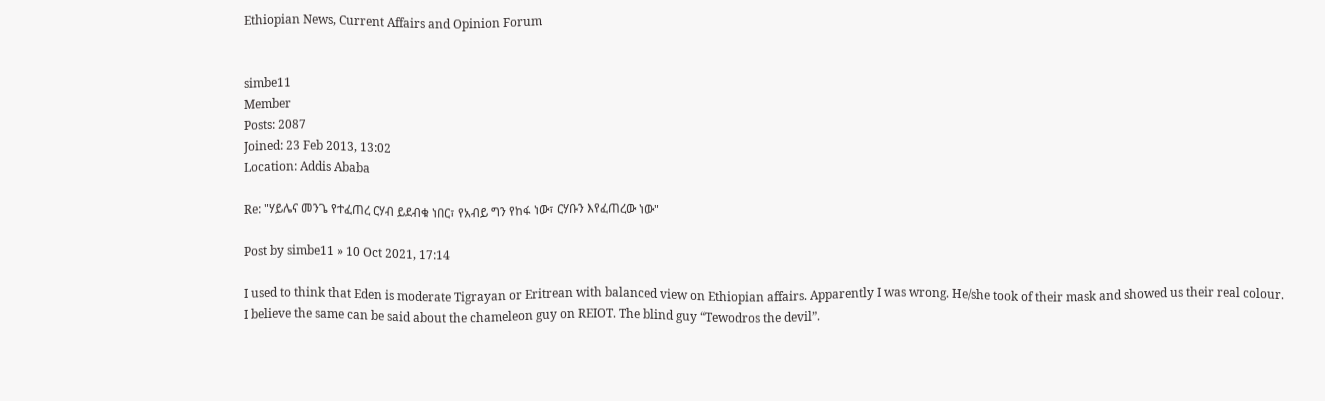Ethiopian News, Current Affairs and Opinion Forum


simbe11
Member
Posts: 2087
Joined: 23 Feb 2013, 13:02
Location: Addis Ababa

Re: "ሃይሌና መንጌ የተፈጠረ ርሃብ ይደብቁ ነበር፣ የአብይ ግን የከፋ ነው፣ ርሃቡን እየፈጠረው ነው"

Post by simbe11 » 10 Oct 2021, 17:14

I used to think that Eden is moderate Tigrayan or Eritrean with balanced view on Ethiopian affairs. Apparently I was wrong. He/she took of their mask and showed us their real colour.
I believe the same can be said about the chameleon guy on REIOT. The blind guy “Tewodros the devil”.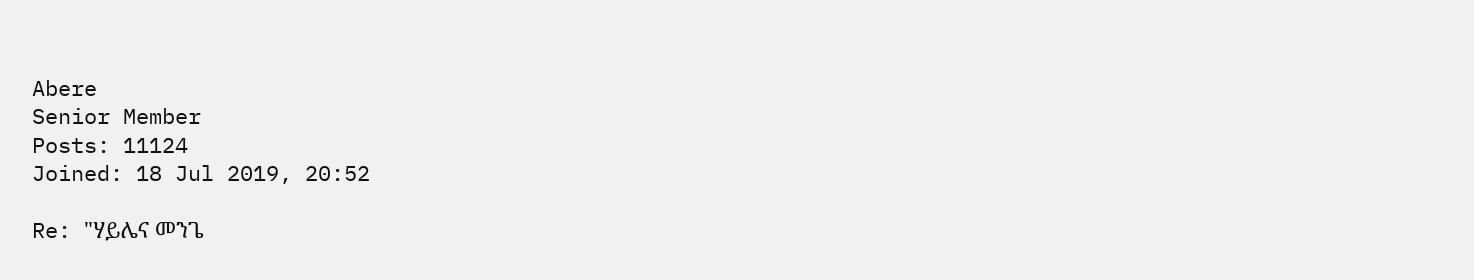Abere
Senior Member
Posts: 11124
Joined: 18 Jul 2019, 20:52

Re: "ሃይሌና መንጌ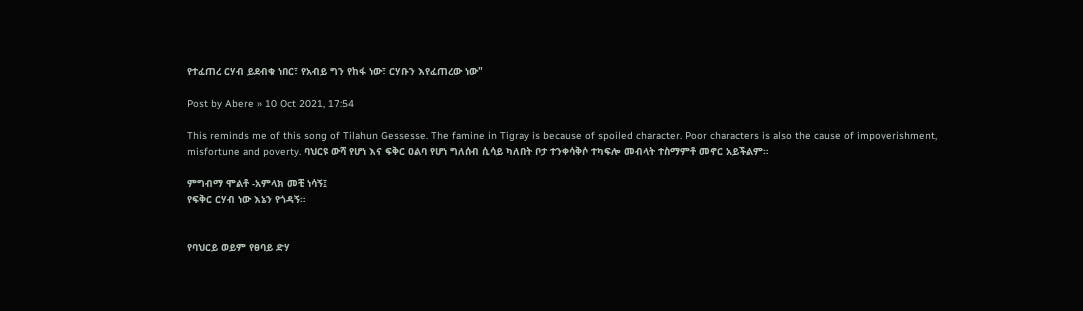የተፈጠረ ርሃብ ይደብቁ ነበር፣ የአብይ ግን የከፋ ነው፣ ርሃቡን እየፈጠረው ነው"

Post by Abere » 10 Oct 2021, 17:54

This reminds me of this song of Tilahun Gessesse. The famine in Tigray is because of spoiled character. Poor characters is also the cause of impoverishment, misfortune and poverty. ባህርዩ ውሻ የሆነ እና ፍቅር ዐልባ የሆነ ግለሰብ ሲሳይ ካለበት ቦታ ተንቀሳቅሶ ተካፍሎ መብላት ተስማምቶ መኖር አይችልም።

ምግብማ ሞልቶ -አምላክ መቺ ነሳኝ፤
የፍቅር ርሃብ ነው እኔን የጎዳኝ።


የባህርይ ወይም የፀባይ ድሃ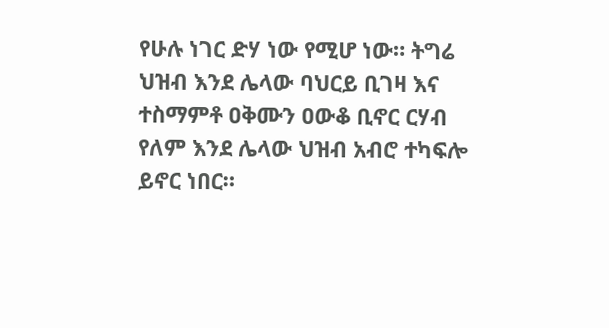የሁሉ ነገር ድሃ ነው የሚሆ ነው። ትግሬ ህዝብ እንደ ሌላው ባህርይ ቢገዛ እና ተስማምቶ ዐቅሙን ዐውቆ ቢኖር ርሃብ የለም እንደ ሌላው ህዝብ አብሮ ተካፍሎ ይኖር ነበር።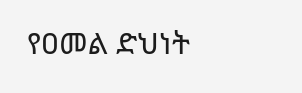የዐመል ድህነት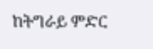ከትግራይ ምድር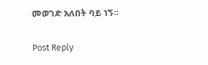መወገድ አለበት ባይ ነኝ።

Post Reply